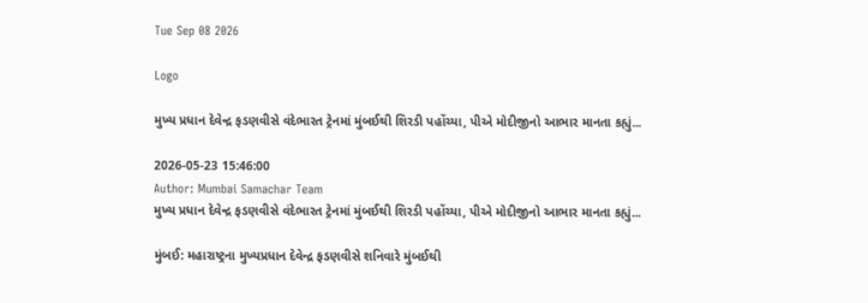Tue Sep 08 2026

Logo

મુખ્ય પ્રધાન દેવેન્દ્ર ફડણવીસે વંદેભારત ટ્રેનમાં મુંબઈથી શિરડી પહોંચ્યા, પીએ મોદીજીનો આભાર માનતા કહ્યું...

2026-05-23 15:46:00
Author: Mumbai Samachar Team
મુખ્ય પ્રધાન દેવેન્દ્ર ફડણવીસે વંદેભારત ટ્રેનમાં મુંબઈથી શિરડી પહોંચ્યા, પીએ મોદીજીનો આભાર માનતા કહ્યું...

મુંબઈ: મહારાષ્ટ્રના મુખ્યપ્રધાન દેવેન્દ્ર ફડણવીસે શનિવારે મુંબઈથી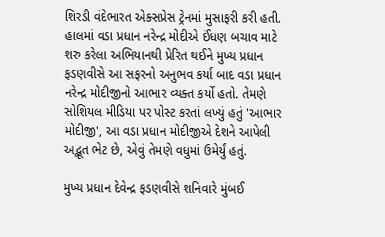શિરડી વંદેભારત એક્સપ્રેસ ટ્રેનમાં મુસાફરી કરી હતી. હાલમાં વડા પ્રધાન નરેન્દ્ર મોદીએ ઈંધણ બચાવ માટે શરુ કરેલા અભિયાનથી પ્રેરિત થઈને મુખ્ય પ્રધાન ફડણવીસે આ સફરનો અનુભવ કર્યા બાદ વડા પ્રધાન નરેન્દ્ર મોદીજીનો આભાર વ્યક્ત કર્યો હતો. તેમણે સોશિયલ મીડિયા પર પોસ્ટ કરતાં લખ્યું હતું 'આભાર મોદીજી', આ વડા પ્રધાન મોદીજીએ દેશને આપેલી અદ્ભૂત ભેટ છે, એવું તેમણે વધુમાં ઉમેર્યું હતું.

મુખ્ય પ્રધાન દેવેન્દ્ર ફડણવીસે શનિવારે મુંબઈ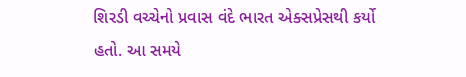શિરડી વચ્ચેનો પ્રવાસ વંદે ભારત એક્સપ્રેસથી કર્યો હતો. આ સમયે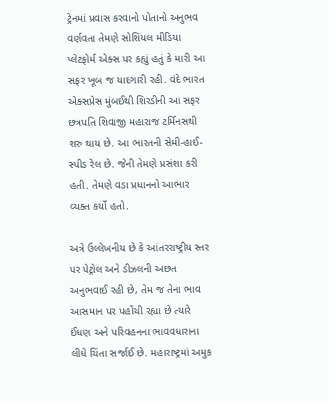ટ્રેનમાં પ્રવાસ કરવાનો પોતાનો અનુભવ વર્ણવતા તેમણે સોશિયલ મીડિયા પ્લેટફોર્મ એક્સ પર કહ્યું હતું કે મારી આ સફર ખૂબ જ યાદગારી રહી. વંદે ભારત એક્સપ્રેસ મુંબઈથી શિરડીની આ સફર છત્રપતિ શિવાજી મહારાજ ટર્મિનસથી શરુ થાય છે. આ ભારતની સેમી-હાઈ-સ્પીડ રેલ છે. જેની તેમણે પ્રસંશા કરી હતી. તેમણે વડા પ્રધાનનો આભાર વ્યક્ત કર્યો હતો.

અત્રે ઉલ્લેખનીય છે કે આંતરરાષ્ટ્રીય સ્તર પર પેટ્રોલ અને ડીઝલની અછત અનુભવાઈ રહી છે, તેમ જ તેના ભાવ આસમાન પર પહોંચી રહ્યા છે ત્યારે ઈંધણ અને પરિવહનના ભાવવધારાના લીધે ચિંતા સર્જાઈ છે. મહારાષ્ટ્રમાં અમુક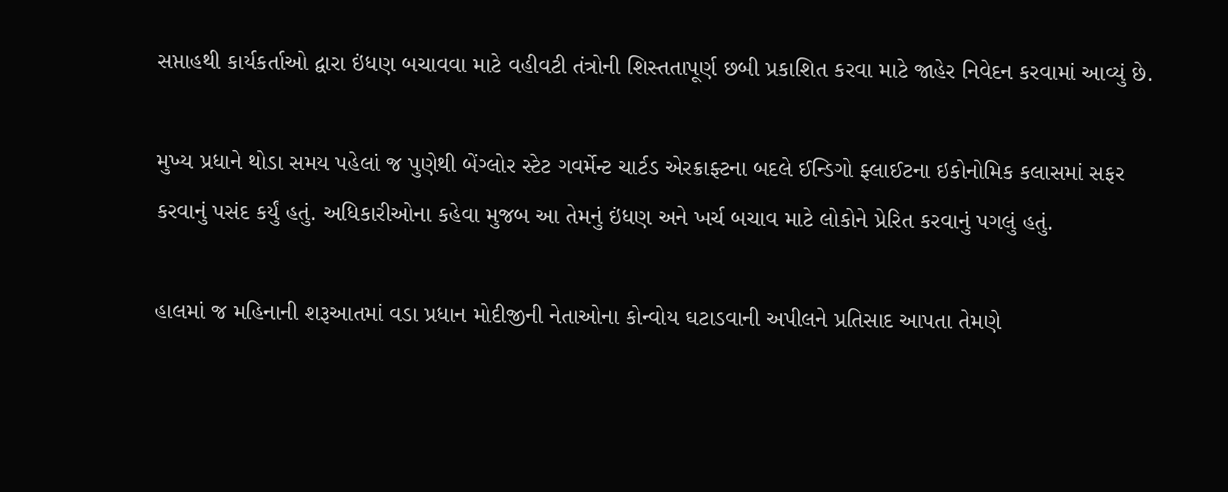સપ્તાહથી કાર્યકર્તાઓ દ્વારા ઇંધણ બચાવવા માટે વહીવટી તંત્રોની શિસ્તતાપૂર્ણ છબી પ્રકાશિત કરવા માટે જાહેર નિવેદન કરવામાં આવ્યું છે.

મુખ્ય પ્રધાને થોડા સમય પહેલાં જ પુણેથી બેંગ્લોર સ્ટેટ ગવર્મેન્ટ ચાર્ટડ એરક્રાફ્ટના બદલે ઈન્ડિગો ફ્લાઈટના ઇકોનોમિક કલાસમાં સફર કરવાનું પસંદ કર્યું હતું. અધિકારીઓના કહેવા મુજબ આ તેમનું ઇંધણ અને ખર્ચ બચાવ માટે લોકોને પ્રેરિત કરવાનું પગલું હતું.

હાલમાં જ મહિનાની શરૂઆતમાં વડા પ્રધાન મોદીજીની નેતાઓના કોન્વોય ઘટાડવાની અપીલને પ્રતિસાદ આપતા તેમણે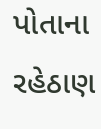પોતાના રહેઠાણ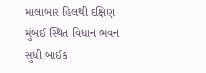માલાબાર હિલથી દક્ષિણ મુંબઈ સ્થિત વિધાન ભવન સુધી બાઈક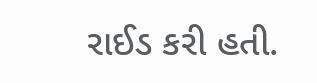રાઈડ કરી હતી.